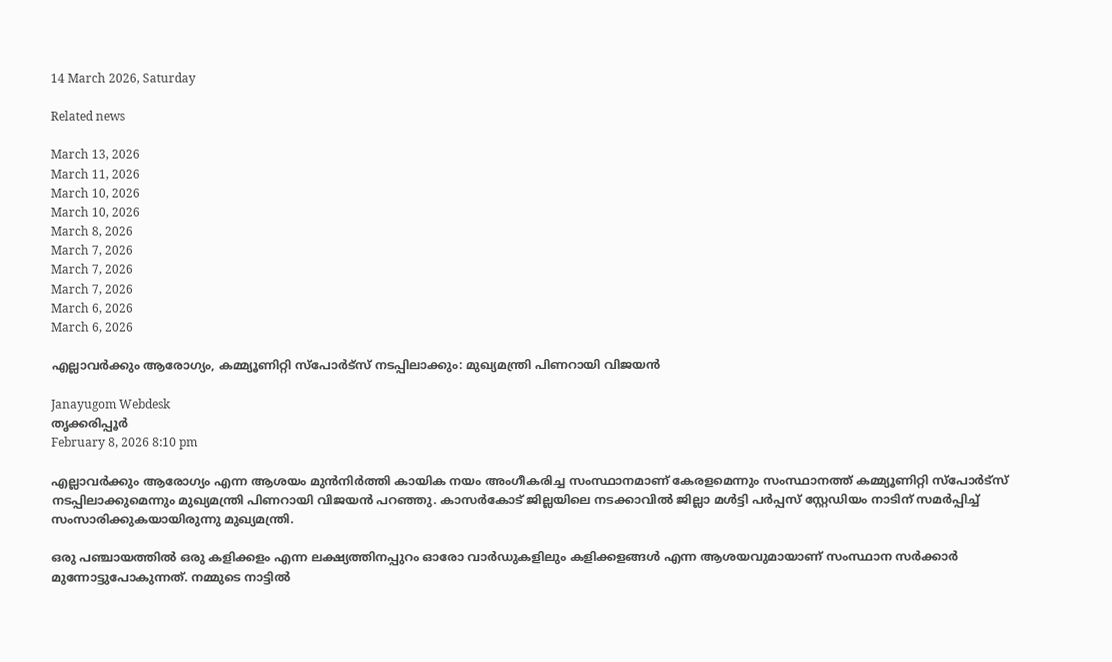14 March 2026, Saturday

Related news

March 13, 2026
March 11, 2026
March 10, 2026
March 10, 2026
March 8, 2026
March 7, 2026
March 7, 2026
March 7, 2026
March 6, 2026
March 6, 2026

എല്ലാവർക്കും ആരോഗ്യം, കമ്മ്യൂണിറ്റി സ്പോർട്സ് നടപ്പിലാക്കും: മുഖ്യമന്ത്രി പിണറായി വിജയൻ

Janayugom Webdesk
തൃക്കരിപ്പൂർ
February 8, 2026 8:10 pm

എല്ലാവർക്കും ആരോഗ്യം എന്ന ആശയം മുൻനിർത്തി കായിക നയം അംഗീകരിച്ച സംസ്ഥാനമാണ് കേരളമെന്നും സംസ്ഥാനത്ത് കമ്മ്യൂണിറ്റി സ്പോർട്സ് നടപ്പിലാക്കുമെന്നും മുഖ്യമന്ത്രി പിണറായി വിജയൻ പറഞ്ഞു. കാസർകോട് ജില്ലയിലെ നടക്കാവിൽ ജില്ലാ മൾട്ടി പർപ്പസ് സ്റ്റേഡിയം നാടിന് സമർപ്പിച്ച് സംസാരിക്കുകയായിരുന്നു മുഖ്യമന്ത്രി.

ഒരു പഞ്ചായത്തിൽ ഒരു കളിക്കളം എന്ന ലക്ഷ്യത്തിനപ്പുറം ഓരോ വാർഡുകളിലും കളിക്കളങ്ങൾ എന്ന ആശയവുമായാണ് സംസ്ഥാന സർക്കാർ മുന്നോട്ടുപോകുന്നത്. നമ്മുടെ നാട്ടിൽ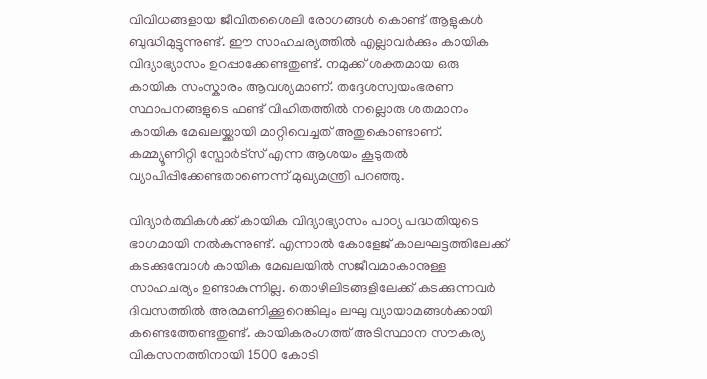വിവിധങ്ങളായ ജീവിതശൈലി രോഗങ്ങൾ കൊണ്ട് ആളുകൾ ബുദ്ധിമുട്ടുന്നുണ്ട്. ഈ സാഹചര്യത്തിൽ എല്ലാവർക്കും കായിക വിദ്യാഭ്യാസം ഉറപ്പാക്കേണ്ടതുണ്ട്. നമുക്ക് ശക്തമായ ഒരു കായിക സംസ്കാരം ആവശ്യമാണ്. തദ്ദേശസ്വയംഭരണ സ്ഥാപനങ്ങളുടെ ഫണ്ട് വിഹിതത്തിൽ നല്ലൊരു ശതമാനം കായിക മേഖലയ്ക്കായി മാറ്റിവെച്ചത് അതുകൊണ്ടാണ്. കമ്മ്യൂണിറ്റി സ്പോർട്സ് എന്ന ആശയം കൂടുതൽ വ്യാപിപ്പിക്കേണ്ടതാണെന്ന് മുഖ്യമന്ത്രി പറഞ്ഞു.

വിദ്യാർത്ഥികൾക്ക് കായിക വിദ്യാഭ്യാസം പാഠ്യ പദ്ധതിയുടെ ഭാഗമായി നൽകുന്നുണ്ട്. എന്നാൽ കോളേജ് കാലഘട്ടത്തിലേക്ക് കടക്കുമ്പോൾ കായിക മേഖലയിൽ സജീവമാകാനുള്ള സാഹചര്യം ഉണ്ടാകുന്നില്ല. തൊഴിലിടങ്ങളിലേക്ക് കടക്കുന്നവർ ദിവസത്തിൽ അരമണിക്കൂറെങ്കിലും ലഘു വ്യായാമങ്ങൾക്കായി കണ്ടെത്തേണ്ടതുണ്ട്. കായികരംഗത്ത് അടിസ്ഥാന സൗകര്യ വികസനത്തിനായി 1500 കോടി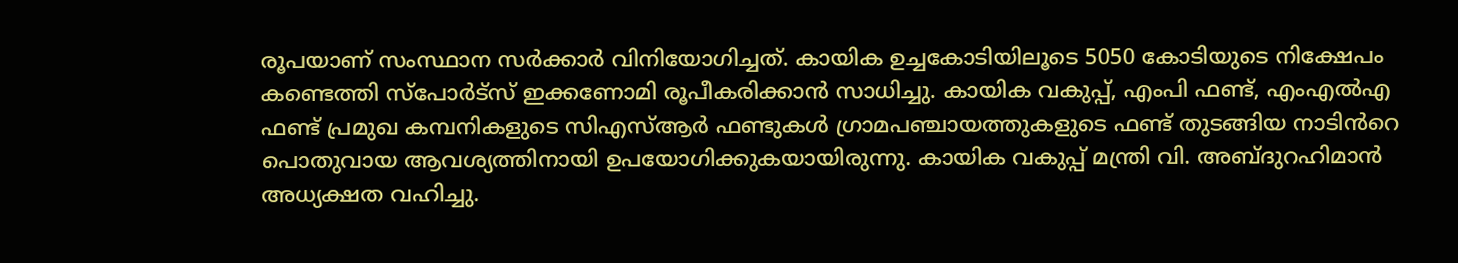രൂപയാണ് സംസ്ഥാന സർക്കാർ വിനിയോഗിച്ചത്. കായിക ഉച്ചകോടിയിലൂടെ 5050 കോടിയുടെ നിക്ഷേപം കണ്ടെത്തി സ്പോർട്സ് ഇക്കണോമി രൂപീകരിക്കാൻ സാധിച്ചു. കായിക വകുപ്പ്, എംപി ഫണ്ട്, എംഎൽഎ ഫണ്ട് പ്രമുഖ കമ്പനികളുടെ സിഎസ്ആർ ഫണ്ടുകൾ ഗ്രാമപഞ്ചായത്തുകളുടെ ഫണ്ട് തുടങ്ങിയ നാടിൻറെ പൊതുവായ ആവശ്യത്തിനായി ഉപയോഗിക്കുകയായിരുന്നു. കായിക വകുപ്പ് മന്ത്രി വി. അബ്ദുറഹിമാൻ അധ്യക്ഷത വഹിച്ചു.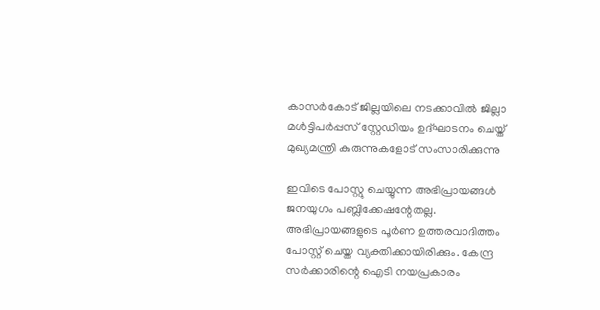കാസർകോട് ജില്ലയിലെ നടക്കാവിൽ ജില്ലാ മൾട്ടിപർപ്പസ് സ്റ്റേഡിയം ഉദ്ഘാടനം ചെയ്ത് മുഖ്യമന്ത്രി കുരുന്നുകളോട് സംസാരിക്കുന്നു

ഇവിടെ പോസ്റ്റു ചെയ്യുന്ന അഭിപ്രായങ്ങള്‍ ജനയുഗം പബ്ലിക്കേഷന്റേതല്ല. അഭിപ്രായങ്ങളുടെ പൂര്‍ണ ഉത്തരവാദിത്തം പോസ്റ്റ് ചെയ്ത വ്യക്തിക്കായിരിക്കും. കേന്ദ്ര സര്‍ക്കാരിന്റെ ഐടി നയപ്രകാരം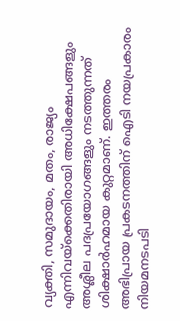വ്യക്തി, സമുദായം, മതം, രാജ്യം എന്നിവയ്‌ക്കെതിരായി അധിക്ഷേപങ്ങളും അശ്ലീല പദപ്രയോഗങ്ങളും നടത്തുന്നത് ശിക്ഷാര്‍ഹമായ കുറ്റമാണ്. ഇത്തരം അഭിപ്രായ പ്രകടനത്തിന് ഐടി നയപ്രകാരം നിയമനടപടി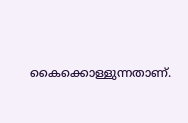കൈക്കൊള്ളുന്നതാണ്.